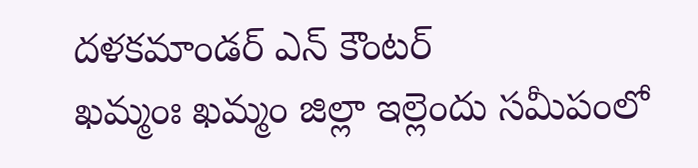దళకమాండర్ ఎన్ కౌంటర్
ఖమ్మంః ఖమ్మం జిల్లా ఇల్లెందు సమీపంలో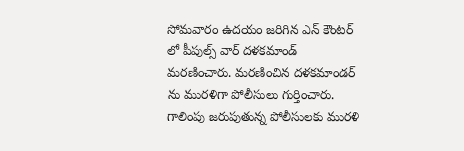సోమవారం ఉదయం జరిగిన ఎన్ కౌంటర్ లో పీపుల్స్ వార్ దళకమాండ్ మరణించారు. మరణించిన దళకమాండర్ ను మురళిగా పోలీసులు గుర్తించారు. గాలింపు జరుపుతున్న పోలీసులకు మురళి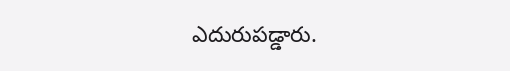ఎదురుపడ్డారు.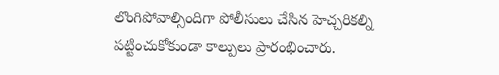లొంగిపోవాల్సిందిగా పోలీసులు చేసిన హెచ్చరికల్ని పట్టించుకోకుండా కాల్పులు ప్రారంభించారు.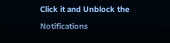Click it and Unblock the Notifications